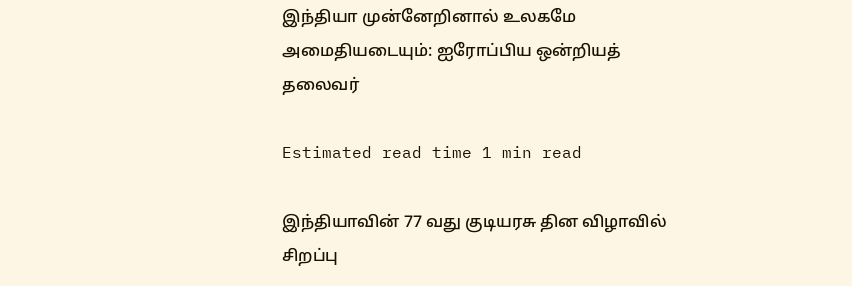இந்தியா முன்னேறினால் உலகமே அமைதியடையும்: ஐரோப்பிய ஒன்றியத் தலைவர்

Estimated read time 1 min read

இந்தியாவின் 77 வது குடியரசு தின விழாவில் சிறப்பு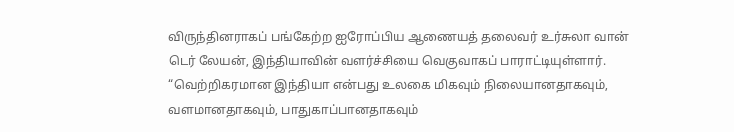விருந்தினராகப் பங்கேற்ற ஐரோப்பிய ஆணையத் தலைவர் உர்சுலா வான் டெர் லேயன், இந்தியாவின் வளர்ச்சியை வெகுவாகப் பாராட்டியுள்ளார்.
“வெற்றிகரமான இந்தியா என்பது உலகை மிகவும் நிலையானதாகவும், வளமானதாகவும், பாதுகாப்பானதாகவும்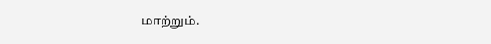மாற்றும்.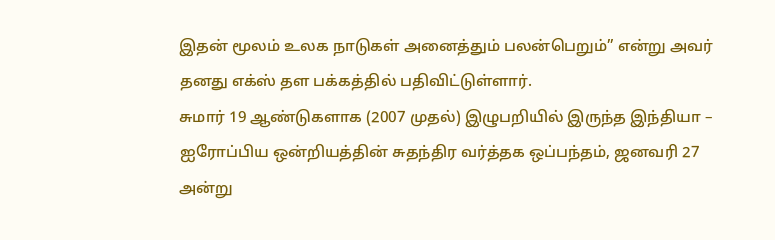இதன் மூலம் உலக நாடுகள் அனைத்தும் பலன்பெறும்” என்று அவர் தனது எக்ஸ் தள பக்கத்தில் பதிவிட்டுள்ளார்.
சுமார் 19 ஆண்டுகளாக (2007 முதல்) இழுபறியில் இருந்த இந்தியா – ஐரோப்பிய ஒன்றியத்தின் சுதந்திர வர்த்தக ஒப்பந்தம், ஜனவரி 27 அன்று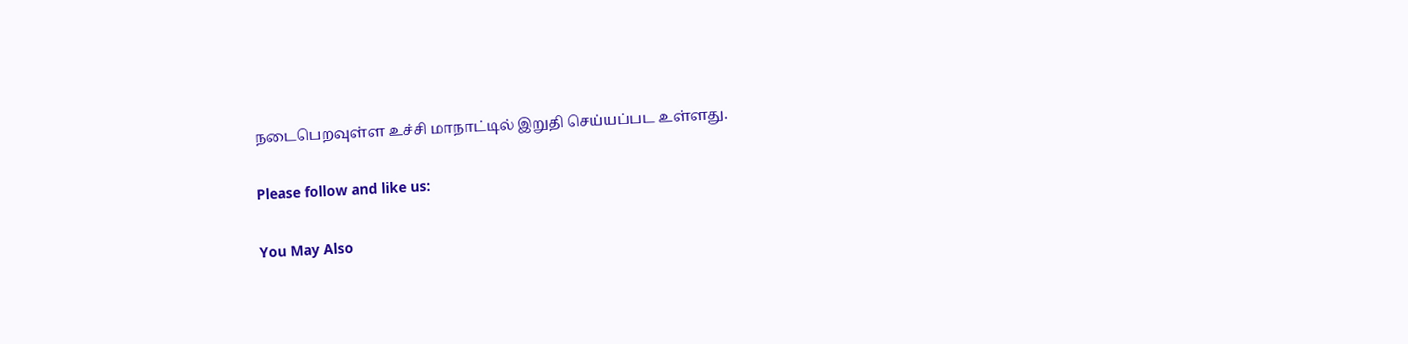நடைபெறவுள்ள உச்சி மாநாட்டில் இறுதி செய்யப்பட உள்ளது.

Please follow and like us:

You May Also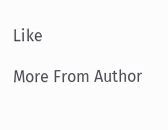Like

More From Author